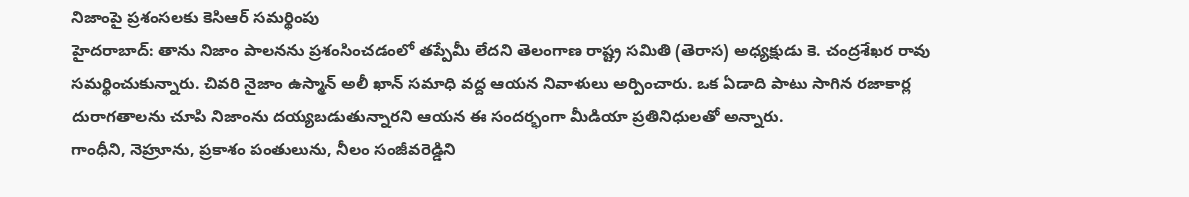నిజాంపై ప్రశంసలకు కెసిఆర్ సమర్థింపు
హైదరాబాద్: తాను నిజాం పాలనను ప్రశంసించడంలో తప్పేమీ లేదని తెలంగాణ రాష్ట్ర సమితి (తెరాస) అధ్యక్షుడు కె. చంద్రశేఖర రావు సమర్థించుకున్నారు. చివరి నైజాం ఉస్మాన్ అలీ ఖాన్ సమాధి వద్ద ఆయన నివాళులు అర్పించారు. ఒక ఏడాది పాటు సాగిన రజాకార్ల దురాగతాలను చూపి నిజాంను దయ్యబడుతున్నారని ఆయన ఈ సందర్భంగా మీడియా ప్రతినిధులతో అన్నారు.
గాంధీని, నెహ్రూను, ప్రకాశం పంతులును, నీలం సంజీవరెడ్డిని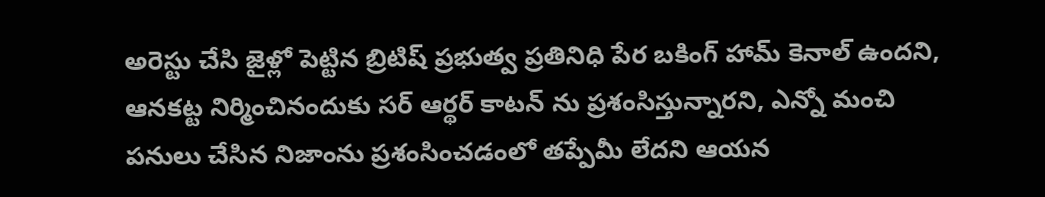అరెస్టు చేసి జైళ్లో పెట్టిన బ్రిటిష్ ప్రభుత్వ ప్రతినిధి పేర బకింగ్ హామ్ కెనాల్ ఉందని, ఆనకట్ట నిర్మించినందుకు సర్ ఆర్థర్ కాటన్ ను ప్రశంసిస్తున్నారని, ఎన్నో మంచి పనులు చేసిన నిజాంను ప్రశంసించడంలో తప్పేమీ లేదని ఆయన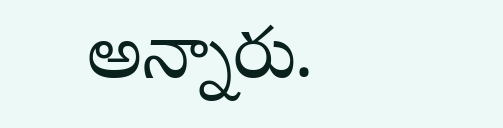అన్నారు.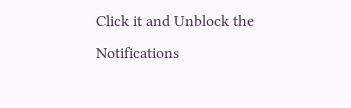Click it and Unblock the Notifications